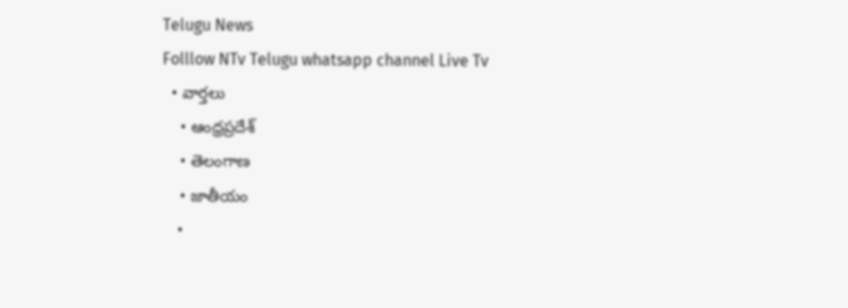Telugu News
Folllow NTv Telugu whatsapp channel Live Tv
  • వార్తలు
    • ఆంధ్రప్రదేశ్
    • తెలంగాణ
    • జాతీయం
    •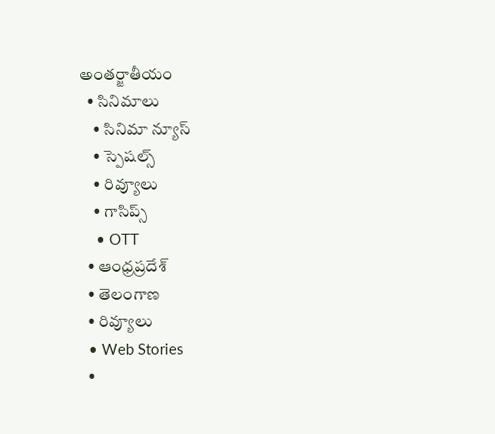అంతర్జాతీయం
  • సినిమాలు
    • సినిమా న్యూస్
    • స్పెషల్స్
    • రివ్యూలు
    • గాసిప్స్
    • OTT
  • ఆంధ్రప్రదేశ్
  • తెలంగాణ
  • రివ్యూలు
  • Web Stories
  •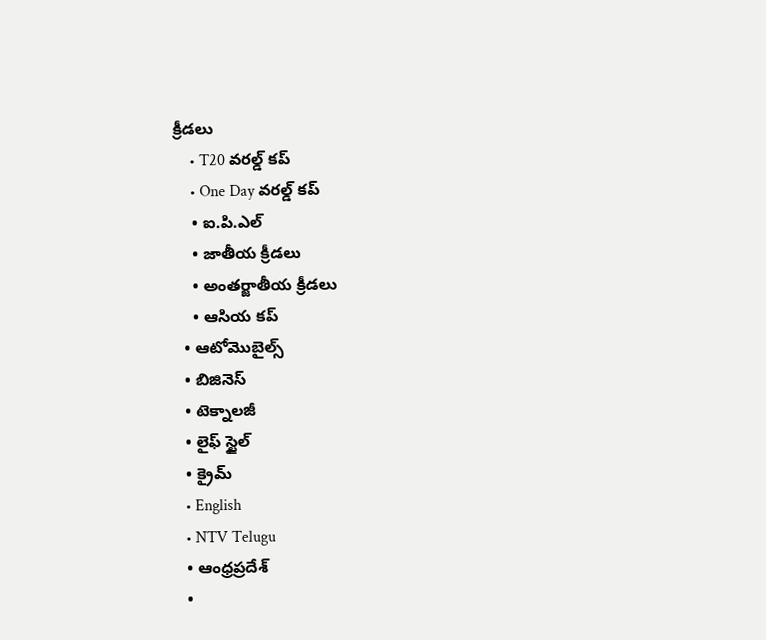క్రీడలు
    • T20 వరల్డ్ కప్
    • One Day వరల్డ్ కప్
    • ఐ.పి.ఎల్
    • జాతీయ క్రీడలు
    • అంతర్జాతీయ క్రీడలు
    • ఆసియ కప్
  • ఆటోమొబైల్స్
  • బిజినెస్‌
  • టెక్నాలజీ
  • లైఫ్ స్టైల్
  • క్రైమ్
  • English
  • NTV Telugu
  • ఆంధ్రప్రదేశ్
  •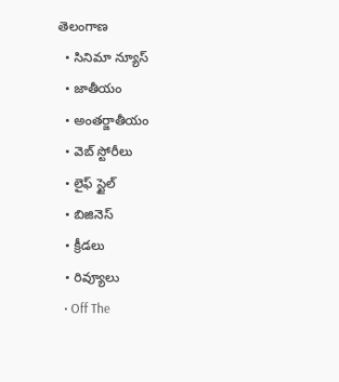తెలంగాణ
  • సినిమా న్యూస్
  • జాతీయం
  • అంతర్జాతీయం
  • వెబ్ స్టోరీలు
  • లైఫ్ స్టైల్
  • బిజినెస్‌
  • క్రీడలు
  • రివ్యూలు
  • Off The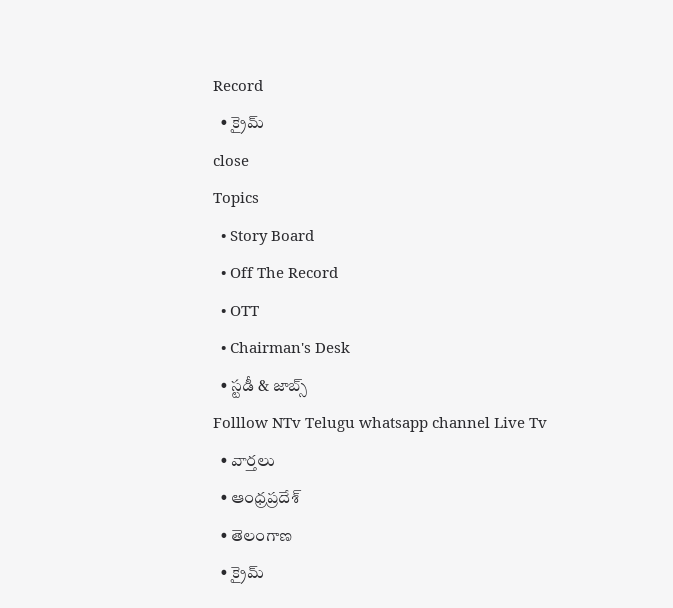Record
  • క్రైమ్
close
Topics
  • Story Board
  • Off The Record
  • OTT
  • Chairman's Desk
  • స్టడీ & జాబ్స్
Folllow NTv Telugu whatsapp channel Live Tv
  • వార్తలు
  • ఆంధ్రప్రదేశ్
  • తెలంగాణ
  • క్రైమ్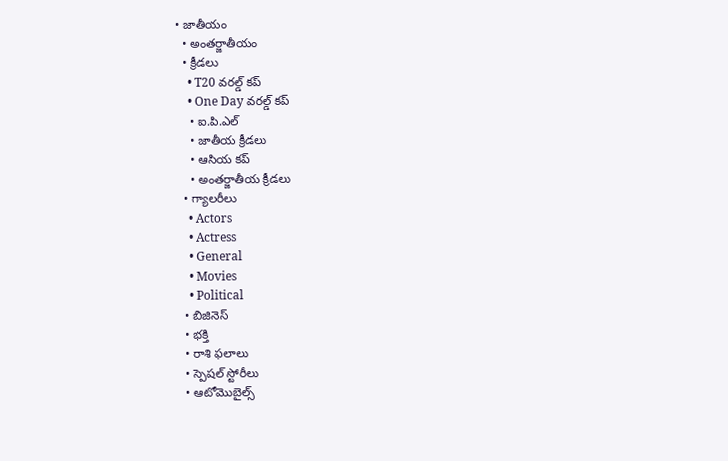• జాతీయం
  • అంతర్జాతీయం
  • క్రీడలు
    • T20 వరల్డ్ కప్
    • One Day వరల్డ్ కప్
    • ఐ.పి.ఎల్
    • జాతీయ క్రీడలు
    • ఆసియ కప్
    • అంతర్జాతీయ క్రీడలు
  • గ్యాలరీలు
    • Actors
    • Actress
    • General
    • Movies
    • Political
  • బిజినెస్‌
  • భక్తి
  • రాశి ఫలాలు
  • స్పెషల్‌ స్టోరీలు
  • ఆటోమొబైల్స్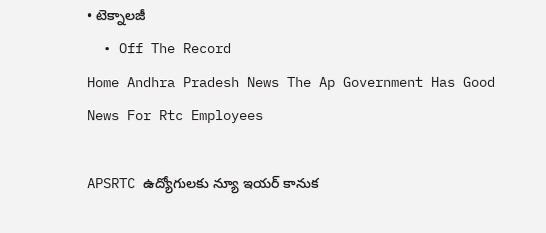• టెక్నాలజీ
  • Off The Record
Home Andhra Pradesh News The Ap Government Has Good News For Rtc Employees

APSRTC ఉద్యోగులకు న్యూ ఇయర్‌ కానుక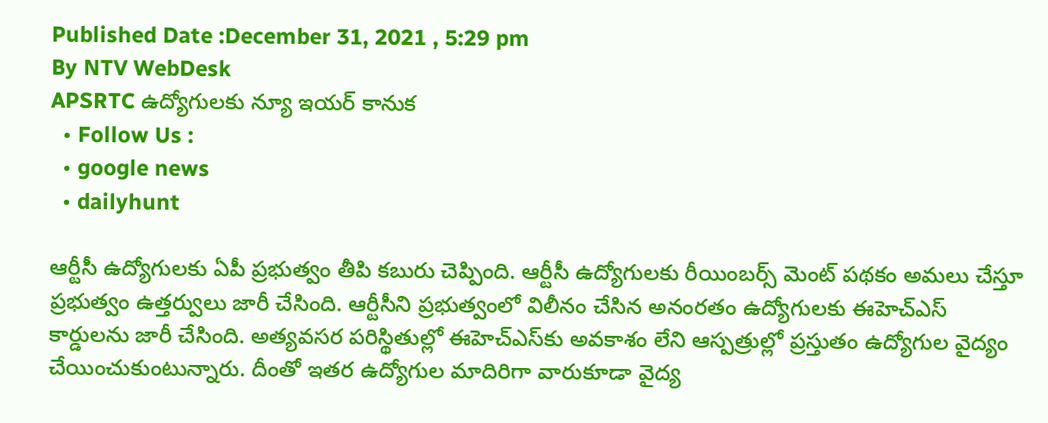Published Date :December 31, 2021 , 5:29 pm
By NTV WebDesk
APSRTC ఉద్యోగులకు న్యూ ఇయర్‌ కానుక
  • Follow Us :
  • google news
  • dailyhunt

ఆర్టీసీ ఉద్యోగులకు ఏపీ ప్రభుత్వం తీపి కబురు చెప్పింది. ఆర్టీసీ ఉద్యోగులకు రీయింబర్స్‌ మెంట్‌ పథకం అమలు చేస్తూ ప్రభుత్వం ఉత్తర్వులు జారీ చేసింది. ఆర్టీసీని ప్రభుత్వంలో విలీనం చేసిన అనంరతం ఉద్యోగులకు ఈహెచ్‌ఎస్‌ కార్డులను జారీ చేసింది. అత్యవసర పరిస్థితుల్లో ఈహెచ్‌ఎస్‌కు అవకాశం లేని ఆస్పత్రుల్లో ప్రస్తుతం ఉద్యోగుల వైద్యం చేయించుకుంటున్నారు. దీంతో ఇతర ఉద్యోగుల మాదిరిగా వారుకూడా వైద్య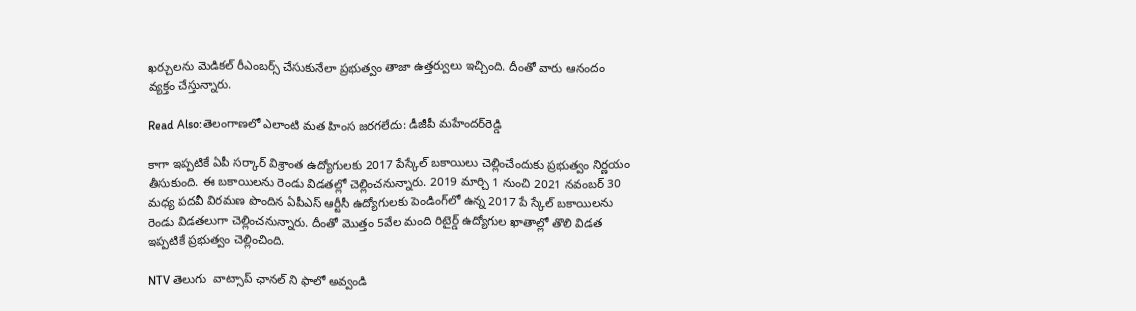ఖర్చులను మెడికల్‌ రీఎంబర్స్‌ చేసుకునేలా ప్రభుత్వం తాజా ఉత్తర్వులు ఇచ్చింది. దీంతో వారు ఆనందం వ్యక్తం చేస్తున్నారు.

Read Also:తెలంగాణలో ఎలాంటి మత హింస జరగలేదు: డీజీపీ మహేందర్‌రెడ్డి

కాగా ఇప్పటికే ఏపీ సర్కార్‌ విశ్రాంత ఉద్యోగులకు 2017 పేస్కేల్‌ బకాయిలు చెల్లించేందుకు ప్రభుత్వం నిర్ణయం తీసుకుంది. ఈ బకాయిలను రెండు విడతల్లో చెల్లించనున్నారు. 2019 మార్చి 1 నుంచి 2021 నవంబర్ 30 మధ్య పదవీ విరమణ పొందిన ఏపీఎస్‌ ఆర్టీసీ ఉద్యోగులకు పెండింగ్‌లో ఉన్న 2017 పే స్కేల్ బకాయిలను రెండు విడతలుగా చెల్లించనున్నారు. దీంతో మొత్తం 5వేల మంది రిటైర్డ్‌ ఉద్యోగుల ఖాతాల్లో తొలి విడత ఇప్పటికే ప్రభుత్వం చెల్లించింది.

NTV తెలుగు  వాట్సాప్ ఛానల్ ని ఫాలో అవ్వండి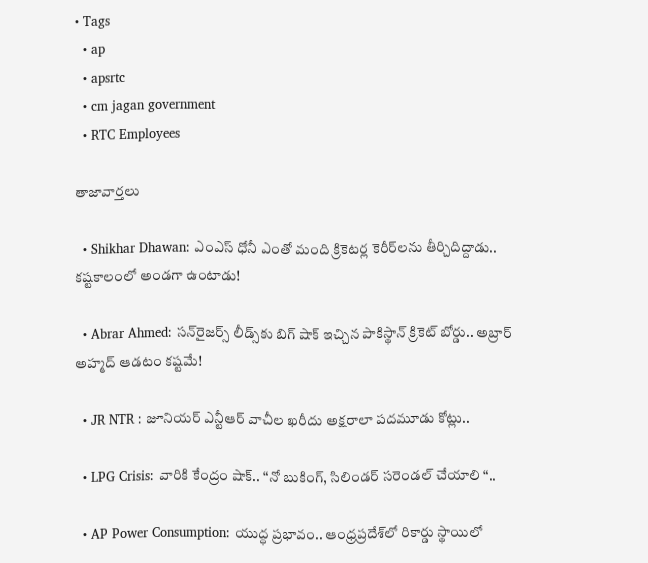• Tags
  • ap
  • apsrtc
  • cm jagan government
  • RTC Employees

తాజావార్తలు

  • Shikhar Dhawan: ఎంఎస్ ధోనీ ఎంతో మంది క్రికెటర్ల కెరీర్‌లను తీర్చిదిద్దాడు.. కష్టకాలంలో అండగా ఉంటాడు!

  • Abrar Ahmed: సన్‌రైజర్స్ లీడ్స్‌కు బిగ్ షాక్ ఇచ్చిన పాకిస్థాన్ క్రికెట్ బోర్డు.. అబ్రార్ అహ్మద్ ఆడటం కష్టమే!

  • JR NTR : జూనియర్ ఎన్టీఆర్ వాచీల ఖరీదు అక్షరాలా పదమూడు కోట్లు..

  • LPG Crisis: వారికి కేంద్రం షాక్.. “నో బుకింగ్, సిలిండర్ సరెండల్ చేయాలి “..

  • AP Power Consumption: యుద్ధ ప్రభావం.. ఆంధ్రప్రదేశ్‌లో రికార్డు స్థాయిలో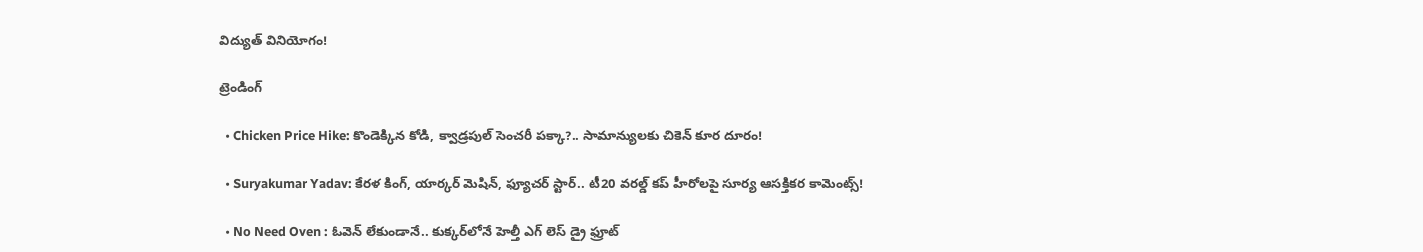విద్యుత్ వినియోగం!

ట్రెండింగ్‌

  • Chicken Price Hike: కొండెక్కిన కోడి, క్వాడ్రపుల్ సెంచరీ పక్కా?.. సామాన్యులకు చికెన్ కూర దూరం!

  • Suryakumar Yadav: కేరళ కింగ్, యార్కర్ మెషిన్, ఫ్యూచర్ స్టార్.. టీ20 వరల్డ్ కప్ హీరోలపై సూర్య ఆసక్తికర కామెంట్స్!

  • No Need Oven : ఓవెన్ లేకుండానే.. కుక్కర్‌లోనే హెల్తీ ఎగ్ లెస్ డ్రై ఫ్రూట్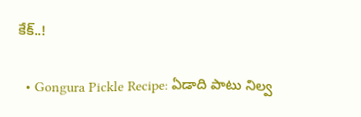కేక్..!

  • Gongura Pickle Recipe: ఏడాది పాటు నిల్వ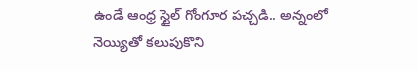ఉండే ఆంధ్ర స్టైల్ గోంగూర పచ్చడి.. అన్నంలో నెయ్యితో కలుపుకొని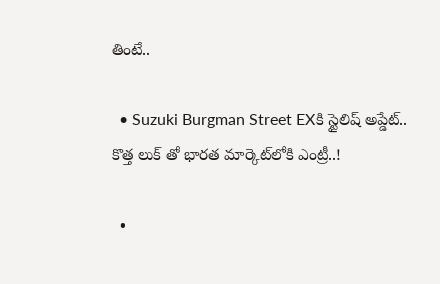తింటే..

  • Suzuki Burgman Street EXకి స్టైలిష్ అప్డేట్.. కొత్త లుక్ తో భారత మార్కెట్‌లోకి ఎంట్రీ..!

  •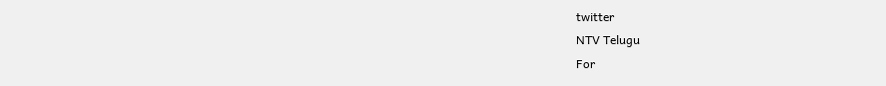twitter
NTV Telugu
For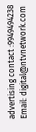advertising contact :9949494238
Email: digital@ntvnetwork.com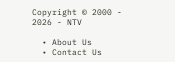Copyright © 2000 - 2026 - NTV

  • About Us
  • Contact Us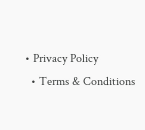• Privacy Policy
  • Terms & Conditions